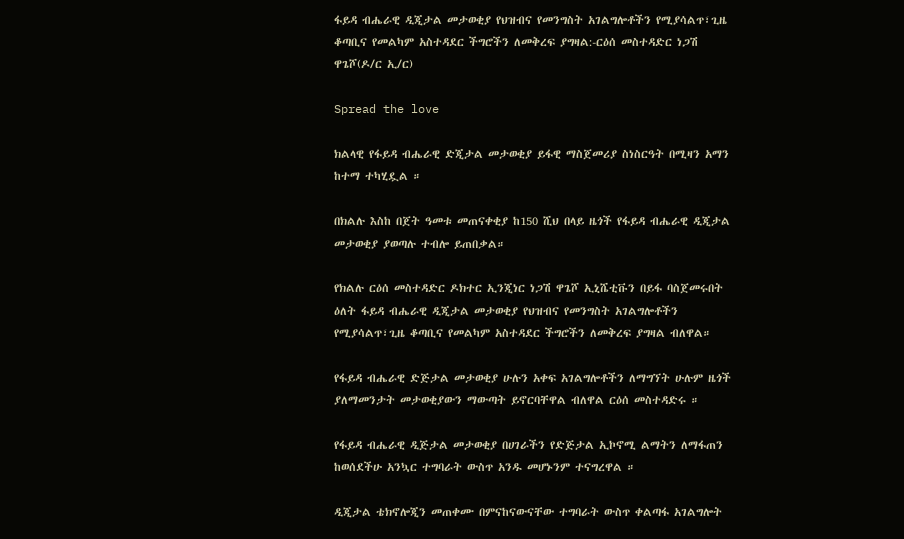ፋይዳ ብሔራዊ ዲጂታል መታወቂያ የህዝብና የመንግስት አገልግሎቶችን የሚያሳልጥ፣ጊዜ ቆጣቢና የመልካም አስተዳደር ችግሮችን ለመቅረፍ ያግዛል:-ርዕሰ መስተዳድር ነጋሽ ዋጌሾ(ዶ/ር ኢ/ር)

Spread the love

ክልላዊ የፋይዳ ብሔራዊ ድጂታል መታወቂያ ይፋዊ ማስጀመሪያ ስነስርዓት በሚዛን አማን ከተማ ተካሂዷል ።

በክልሉ እስከ በጀት ዓመቱ መጠናቀቂያ ከ150 ሺህ በላይ ዜጎች የፋይዳ ብሔራዊ ዲጂታል መታወቂያ ያወጣሉ ተብሎ ይጠበቃል።

የክልሉ ርዕሰ መስተዳድር ዶክተር ኢንጂነር ነጋሽ ዋጌሾ ኢኒሼቲቩን በይፋ ባስጀመሩበት ዕለት ፋይዳ ብሔራዊ ዲጂታል መታወቂያ የህዝብና የመንግስት አገልግሎቶችን የሚያሳልጥ፣ጊዜ ቆጣቢና የመልካም አስተዳደር ችግሮችን ለመቅረፍ ያግዛል ብለዋል።

የፋይዳ ብሔራዊ ድጅታል መታወቂያ ሁሉን አቀፍ አገልግሎቶችን ለማግኘት ሁሉም ዜጎች ያለማመንታት መታወቂያውን ማውጣት ይኖርባቸዋል ብለዋል ርዕሰ መስተዳድሩ ።

የፋይዳ ብሔራዊ ዲጅታል መታወቂያ በሀገራችን የድጅታል ኢኮኖሚ ልማትን ለማፋጠን ከወሰደችሁ አንኳር ተግባራት ውስጥ አንዱ መሆኑንም ተናግረዋል ።

ዲጂታል ቴክኖሎጂን መጠቀሙ በምናከናውናቸው ተግባራት ውስጥ ቀልጣፋ አገልግሎት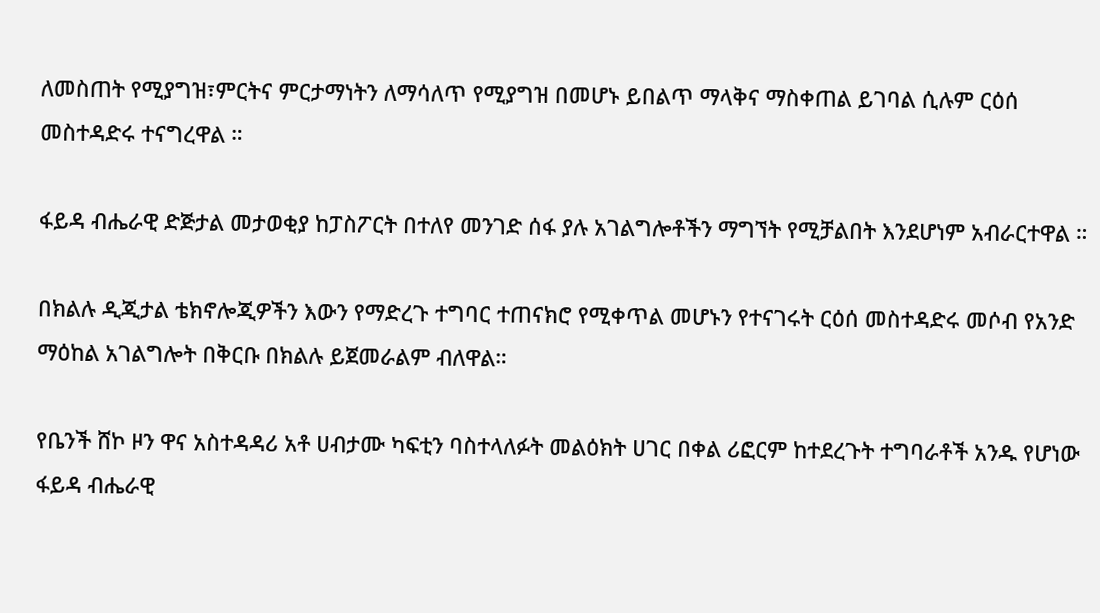ለመስጠት የሚያግዝ፣ምርትና ምርታማነትን ለማሳለጥ የሚያግዝ በመሆኑ ይበልጥ ማላቅና ማስቀጠል ይገባል ሲሉም ርዕሰ መስተዳድሩ ተናግረዋል ።

ፋይዳ ብሔራዊ ድጅታል መታወቂያ ከፓስፖርት በተለየ መንገድ ሰፋ ያሉ አገልግሎቶችን ማግኘት የሚቻልበት እንደሆነም አብራርተዋል ።

በክልሉ ዲጂታል ቴክኖሎጂዎችን እውን የማድረጉ ተግባር ተጠናክሮ የሚቀጥል መሆኑን የተናገሩት ርዕሰ መስተዳድሩ መሶብ የአንድ ማዕከል አገልግሎት በቅርቡ በክልሉ ይጀመራልም ብለዋል።

የቤንች ሸኮ ዞን ዋና አስተዳዳሪ አቶ ሀብታሙ ካፍቲን ባስተላለፉት መልዕክት ሀገር በቀል ሪፎርም ከተደረጉት ተግባራቶች አንዱ የሆነው ፋይዳ ብሔራዊ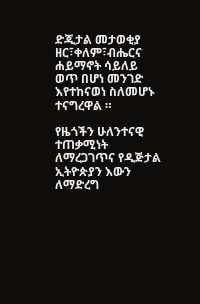ድጂታል መታወቂያ ዘር፣ቀለም፣ብሔርና ሐይማኖት ሳይለይ ወጥ በሆነ መንገድ እየተከናወነ ስለመሆኑ ተናግረዋል ።

የዜጎችን ሁለንተናዊ ተጠቃሚነት ለማረጋገጥና የዲጅታል ኢትዮጵያን እውን ለማድረግ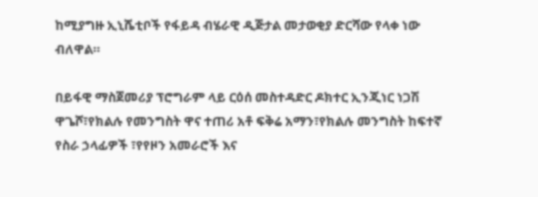ከሚያግዙ ኢኒሼቲቦች የፋይዳ ብሄራዊ ዲጅታል መታወቂያ ድርሻው የላቀ ነው ብለዋል።

በይፋዊ ማስጀመሪያ ፕሮግራም ላይ ርዕሰ መስተዳድር ዶክተር ኢንጂነር ነጋሽ ዋጌሾ፣የክልሉ የመንግስት ዋና ተጠሪ አቶ ፍቅሬ አማን፣የክልሉ መንግስት ከፍተኛ የስራ ኃላፊዎች ፣የየዞን አመራሮች እና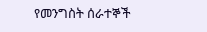የመንግስት ሰራተኞች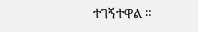ተገኝተዋል ።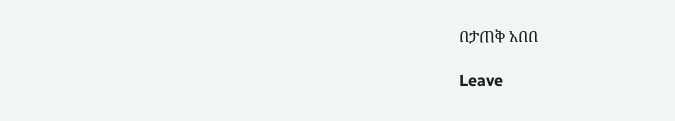በታጠቅ አበበ

Leave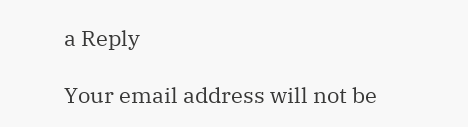a Reply

Your email address will not be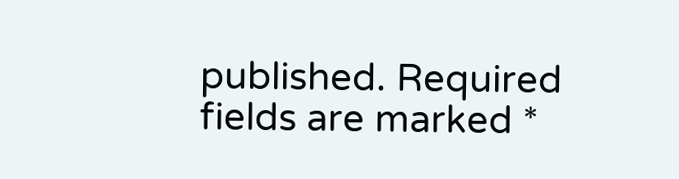published. Required fields are marked *